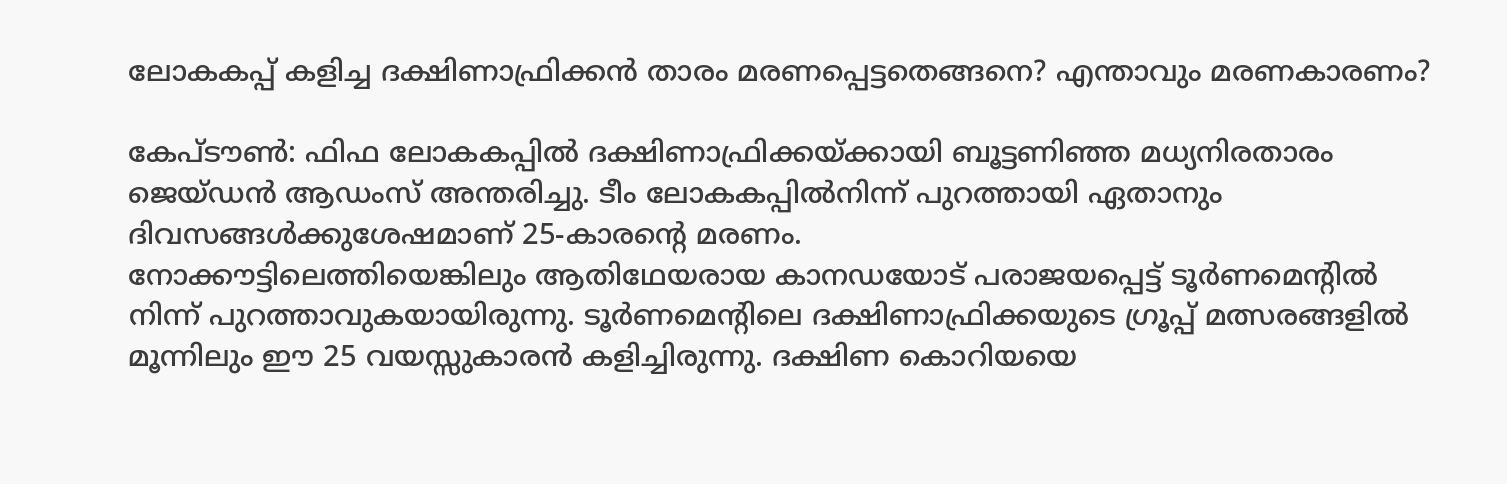ലോകകപ്പ് കളിച്ച ദക്ഷിണാഫ്രിക്കൻ താരം മരണപ്പെട്ടതെങ്ങനെ? എന്താവും മരണകാരണം?

കേപ്ടൗൺ: ഫിഫ ലോകകപ്പിൽ ദക്ഷിണാഫ്രിക്കയ്ക്കായി ബൂട്ടണിഞ്ഞ മധ്യനിരതാരം ജെയ്ഡൻ ആഡംസ് അന്തരിച്ചു. ടീം ലോകകപ്പിൽനിന്ന് പുറത്തായി ഏതാനും ദിവസങ്ങൾക്കുശേഷമാണ് 25-കാരന്റെ മരണം.
നോക്കൗട്ടിലെത്തിയെങ്കിലും ആതിഥേയരായ കാനഡയോട് പരാജയപ്പെട്ട് ടൂർണമെന്റിൽ നിന്ന് പുറത്താവുകയായിരുന്നു. ടൂർണമെന്റിലെ ദക്ഷിണാഫ്രിക്കയുടെ ഗ്രൂപ്പ് മത്സരങ്ങളിൽ മൂന്നിലും ഈ 25 വയസ്സുകാരൻ കളിച്ചിരുന്നു. ദക്ഷിണ കൊറിയയെ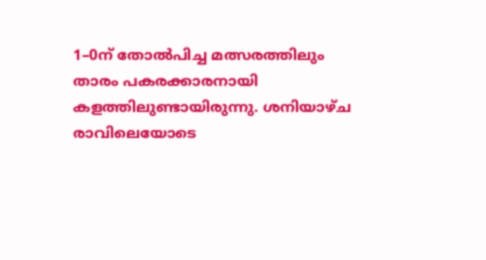1–0ന് തോല്‍പിച്ച മത്സരത്തിലും താരം പകരക്കാരനായി കളത്തിലുണ്ടായിരുന്നു. ശനിയാഴ്ച രാവിലെയോടെ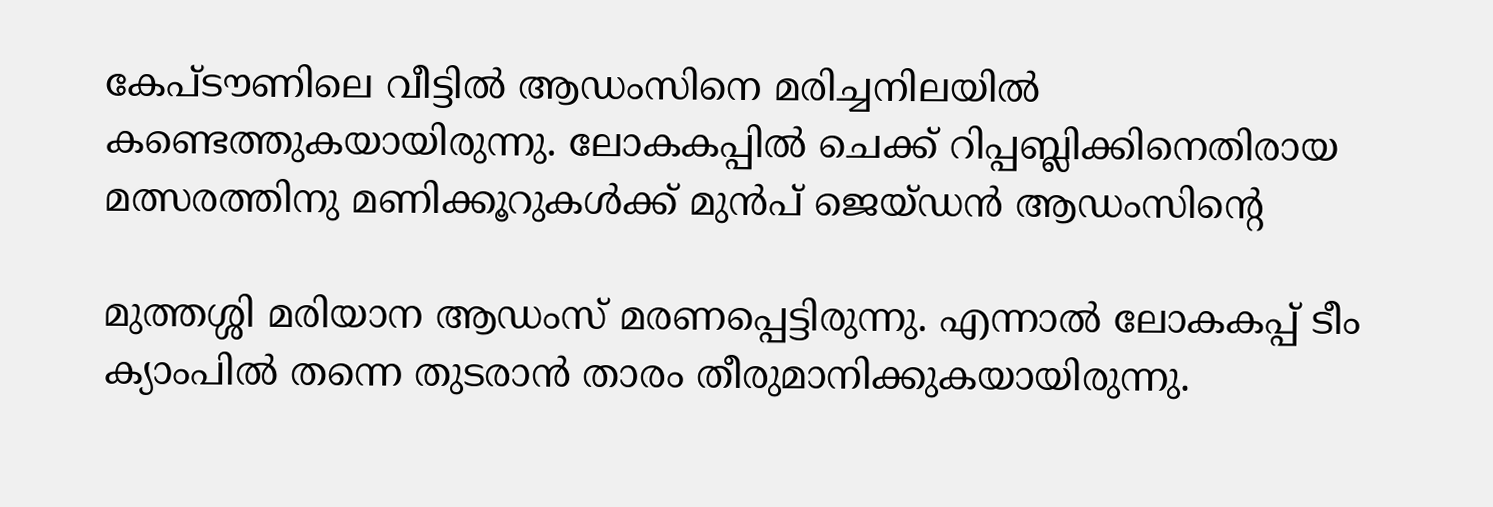കേപ്ടൗണിലെ വീട്ടിൽ ആഡംസിനെ മരിച്ചനിലയിൽ കണ്ടെത്തുകയായിരുന്നു. ലോകകപ്പിൽ ചെക്ക് റിപ്പബ്ലിക്കിനെതിരായ മത്സരത്തിനു മണിക്കൂറുകൾക്ക് മുൻപ് ജെയ്ഡൻ ആഡംസിന്റെ

മുത്തശ്ശി മരിയാന ആഡംസ് മരണപ്പെട്ടിരുന്നു. എന്നാൽ ലോകകപ്പ് ടീം ക്യാംപിൽ തന്നെ തുടരാൻ താരം തീരുമാനിക്കുകയായിരുന്നു.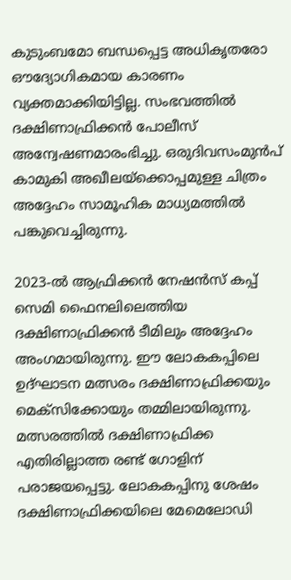കുടുംബമോ ബന്ധപ്പെട്ട അധികൃതരോ ഔദ്യോഗികമായ കാരണം വ്യക്തമാക്കിയിട്ടില്ല. സംഭവത്തിൽ ദക്ഷിണാഫ്രിക്കൻ പോലീസ് അന്വേഷണമാരംഭിച്ചു. ഒരുദിവസംമുൻപ് കാമുകി അഖീലയ്‌ക്കൊപ്പമുള്ള ചിത്രം അദ്ദേഹം സാമൂഹിക മാധ്യമത്തിൽ പങ്കുവെച്ചിരുന്നു.

2023-ൽ ആഫ്രിക്കൻ നേഷൻസ് കപ്പ് സെമി ഫൈനലിലെത്തിയ ദക്ഷിണാഫ്രിക്കൻ ടീമിലും അദ്ദേഹം അംഗമായിരുന്നു. ഈ ലോകകപ്പിലെ ഉദ്ഘാടന മത്സരം ദക്ഷിണാഫ്രിക്കയും മെക്‌സിക്കോയും തമ്മിലായിരുന്നു. മത്സരത്തിൽ ദക്ഷിണാഫ്രിക്ക എതിരില്ലാത്ത രണ്ട് ഗോളിന് പരാജയപ്പെട്ടു. ലോകകപ്പിനു ശേഷം ദക്ഷിണാഫ്രിക്കയിലെ മേമെലോഡി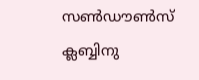സൺഡൗൺസ് ക്ലബ്ബിനു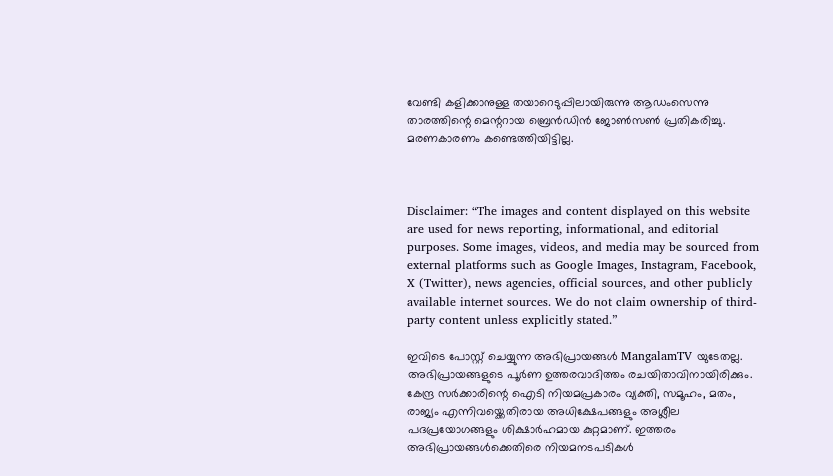വേണ്ടി കളിക്കാനുള്ള തയാറെടുപ്പിലായിരുന്നു ആഡംസെന്നു താരത്തിന്റെ മെന്ററായ ബ്രെന്‍‍‍ഡിൻ ജോൺസൺ പ്രതികരിച്ചു. മരണകാരണം കണ്ടെത്തിയിട്ടില്ല.



Disclaimer: “The images and content displayed on this website are used for news reporting, informational, and editorial purposes. Some images, videos, and media may be sourced from external platforms such as Google Images, Instagram, Facebook, X (Twitter), news agencies, official sources, and other publicly available internet sources. We do not claim ownership of third-party content unless explicitly stated.”

ഇവിടെ പോസ്റ്റ് ചെയ്യുന്ന അഭിപ്രായങ്ങൾ MangalamTV യുടേതല്ല. അഭിപ്രായങ്ങളുടെ പൂർണ ഉത്തരവാദിത്തം രചയിതാവിനായിരിക്കും. കേന്ദ്ര സർക്കാരിന്റെ ഐടി നിയമപ്രകാരം വ്യക്തി, സമൂഹം, മതം, രാജ്യം എന്നിവയ്ക്കെതിരായ അധിക്ഷേപങ്ങളും അശ്ലീല പദപ്രയോഗങ്ങളും ശിക്ഷാർഹമായ കുറ്റമാണ്. ഇത്തരം അഭിപ്രായങ്ങൾക്കെതിരെ നിയമനടപടികൾ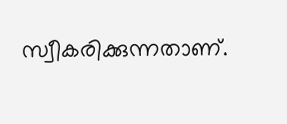സ്വീകരിക്കുന്നതാണ്.